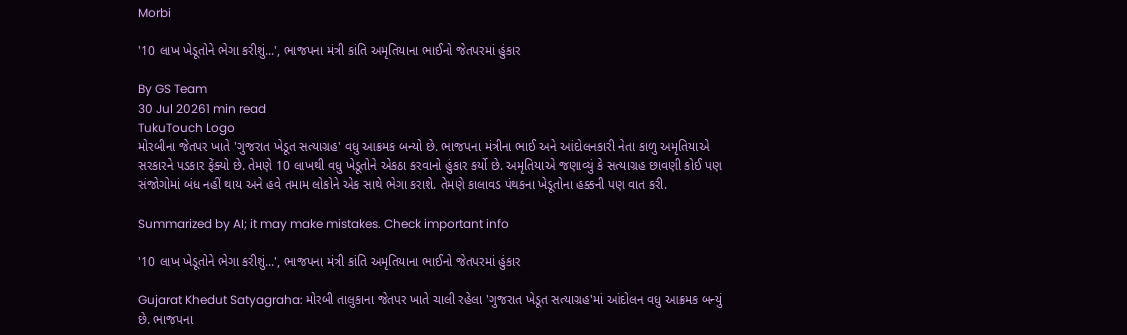Morbi

'10 લાખ ખેડૂતોને ભેગા કરીશું...', ભાજપના મંત્રી કાંતિ અમૃતિયાના ભાઈનો જેતપરમાં હુંકાર

By GS Team
30 Jul 20261 min read
TukuTouch Logo
મોરબીના જેતપર ખાતે 'ગુજરાત ખેડૂત સત્યાગ્રહ' વધુ આક્રમક બન્યો છે. ભાજપના મંત્રીના ભાઈ અને આંદોલનકારી નેતા કાળુ અમૃતિયાએ સરકારને પડકાર ફેંક્યો છે. તેમણે 10 લાખથી વધુ ખેડૂતોને એકઠા કરવાનો હુંકાર કર્યો છે. અમૃતિયાએ જણાવ્યું કે સત્યાગ્રહ છાવણી કોઈ પણ સંજોગોમાં બંધ નહીં થાય અને હવે તમામ લોકોને એક સાથે ભેગા કરાશે. તેમણે કાલાવડ પંથકના ખેડૂતોના હક્કની પણ વાત કરી.

Summarized by AI; it may make mistakes. Check important info

'10 લાખ ખેડૂતોને ભેગા કરીશું...', ભાજપના મંત્રી કાંતિ અમૃતિયાના ભાઈનો જેતપરમાં હુંકાર

Gujarat Khedut Satyagraha: મોરબી તાલુકાના જેતપર ખાતે ચાલી રહેલા 'ગુજરાત ખેડૂત સત્યાગ્રહ'માં આંદોલન વધુ આક્રમક બન્યું છે. ભાજપના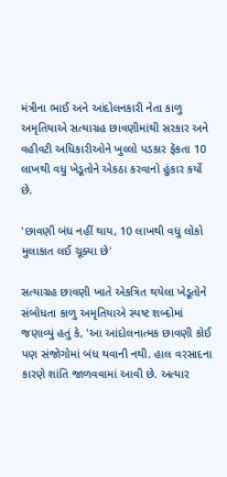મંત્રીના ભાઈ અને આંદોલનકારી નેતા કાળુ અમૃતિયાએ સત્યાગ્રહ છાવણીમાંથી સરકાર અને વહીવટી અધિકારીઓને ખુલ્લો પડકાર ફેંકતા 10 લાખથી વધુ ખેડૂતોને એકઠા કરવાનો હુંકાર કર્યો છે.

'છાવણી બંધ નહીં થાય, 10 લાખથી વધુ લોકો મુલાકાત લઈ ચૂક્યા છે'

સત્યાગ્રહ છાવણી ખાતે એકત્રિત થયેલા ખેડૂતોને સંબોધતા કાળુ અમૃતિયાએ સ્પષ્ટ શબ્દોમાં જણાવ્યું હતું કે, 'આ આંદોલનાત્મક છાવણી કોઈ પણ સંજોગોમાં બંધ થવાની નથી. હાલ વરસાદના કારણે શાંતિ જાળવવામાં આવી છે. અત્યાર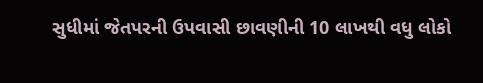સુધીમાં જેતપરની ઉપવાસી છાવણીની 10 લાખથી વધુ લોકો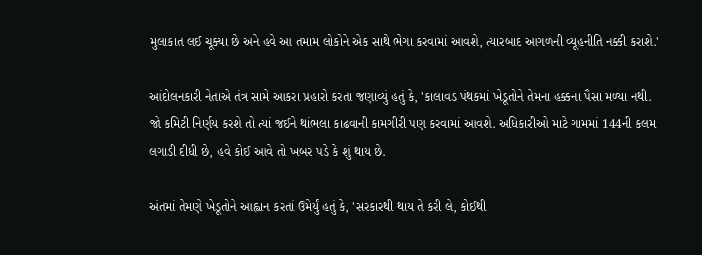મુલાકાત લઈ ચૂક્યા છે અને હવે આ તમામ લોકોને એક સાથે ભેગા કરવામાં આવશે, ત્યારબાદ આગળની વ્યૂહનીતિ નક્કી કરાશે.'

આંદોલનકારી નેતાએ તંત્ર સામે આકરા પ્રહારો કરતા જણાવ્યું હતું કે, 'કાલાવડ પંથકમાં ખેડૂતોને તેમના હક્કના પૈસા મળ્યા નથી. જો કમિટી નિર્ણય કરશે તો ત્યાં જઈને થાંભલા કાઢવાની કામગીરી પણ કરવામાં આવશે. અધિકારીઓ માટે ગામમાં 144ની કલમ લગાડી દીધી છે, હવે કોઈ આવે તો ખબર પડે કે શું થાય છે.

અંતમાં તેમણે ખેડૂતોને આહ્વાન કરતાં ઉમેર્યું હતું કે, 'સરકારથી થાય તે કરી લે, કોઈથી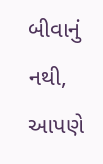બીવાનું નથી, આપણે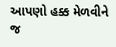આપણો હક્ક મેળવીને જ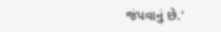જંપવાનું છે.'